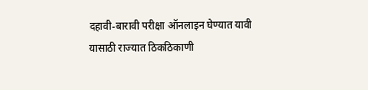दहावी-बारावी परीक्षा ऑनलाइन घेण्यात यावी यासाठी राज्यात ठिकठिकाणी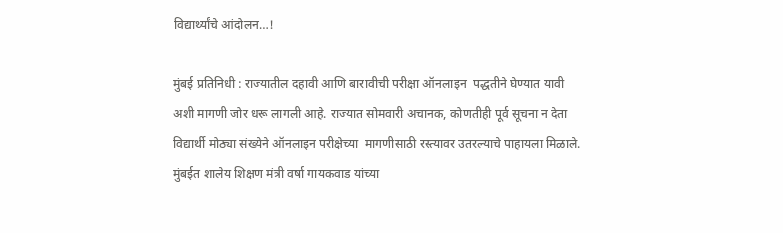विद्यार्थ्यांचे आंदोलन…!

मुंबई प्रतिनिधी : राज्यातील दहावी आणि बारावीची परीक्षा ऑनलाइन  पद्धतीने घेण्यात यावी अशी मागणी जोर धरू लागली आहे. राज्यात सोमवारी अचानक, कोणतीही पूर्व सूचना न देता विद्यार्थी मोठ्या संख्येने ऑनलाइन परीक्षेच्या  मागणीसाठी रस्त्यावर उतरल्याचे पाहायला मिळाले. मुंबईत शालेय शिक्षण मंत्री वर्षा गायकवाड यांच्या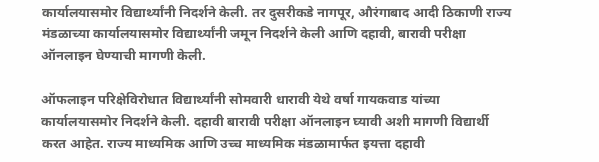कार्यालयासमोर विद्यार्थ्यांनी निदर्शने केली. तर दुसरीकडे नागपूर, औरंगाबाद आदी ठिकाणी राज्य मंडळाच्या कार्यालयासमोर विद्यार्थ्यांनी जमून निदर्शने केली आणि दहावी, बारावी परीक्षा ऑनलाइन घेण्याची मागणी केली.

ऑफलाइन परिक्षेविरोधात विद्यार्थ्यांनी सोमवारी धारावी येथे वर्षा गायकवाड यांच्या कार्यालयासमोर निदर्शने केली. दहावी बारावी परीक्षा ऑनलाइन घ्यावी अशी मागणी विद्यार्थी करत आहेत. राज्य माध्यमिक आणि उच्च माध्यमिक मंडळामार्फत इयत्ता दहावी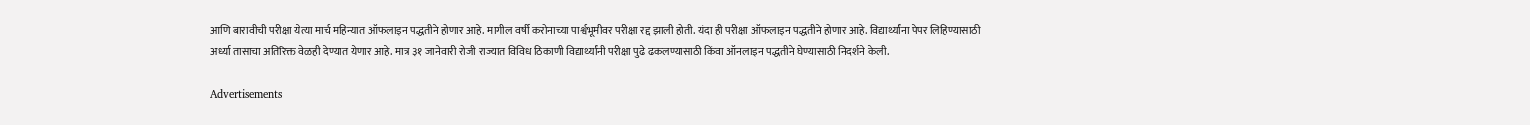आणि बारावीची परीक्षा येत्या मार्च महिन्यात ऑफलाइन पद्धतीने होणार आहे. मागील वर्षी करोनाच्या पार्श्वभूमीवर परीक्षा रद्द झाली होती. यंदा ही परीक्षा ऑफलाइन पद्धतीने होणार आहे. विद्यार्थ्यांना पेपर लिहिण्यासाठी अर्ध्या तासाचा अतिरिक्त वेळही देण्यात येणार आहे. मात्र ३१ जानेवारी रोजी राज्यात विविध ठिकाणी विद्यार्थ्यांनी परीक्षा पुढे ढकलण्यासाठी किंवा ऑनलाइन पद्धतीने घेण्यासाठी निदर्शने केली.

Advertisements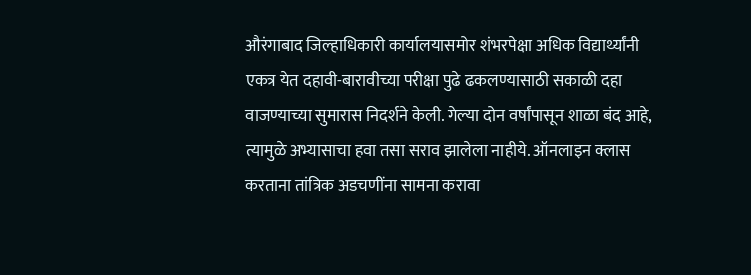औरंगाबाद जिल्हाधिकारी कार्यालयासमोर शंभरपेक्षा अधिक विद्यार्थ्यांनी एकत्र येत दहावी-बारावीच्या परीक्षा पुढे ढकलण्यासाठी सकाळी दहा वाजण्याच्या सुमारास निदर्शने केली. गेल्या दोन वर्षांपासून शाळा बंद आहे, त्यामुळे अभ्यासाचा हवा तसा सराव झालेला नाहीये. ऑनलाइन क्लास करताना तांत्रिक अडचणींना सामना करावा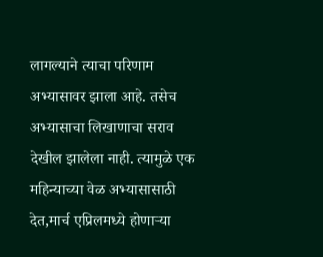लागल्याने त्याचा परिणाम अभ्यासावर झाला आहे. तसेच अभ्यासाचा लिखाणाचा सराव देखील झालेला नाही. त्यामुळे एक महिन्याच्या वेळ अभ्यासासाठी देत,मार्च एप्रिलमध्ये होणाऱ्या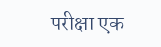परीक्षा एक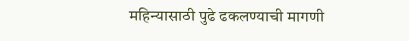महिन्यासाठी पुढे ढकलण्याची मागणी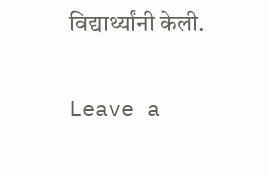विद्यार्थ्यांनी केली.

Leave a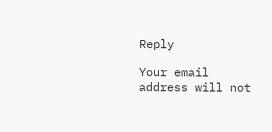Reply

Your email address will not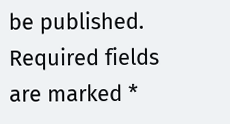be published. Required fields are marked *